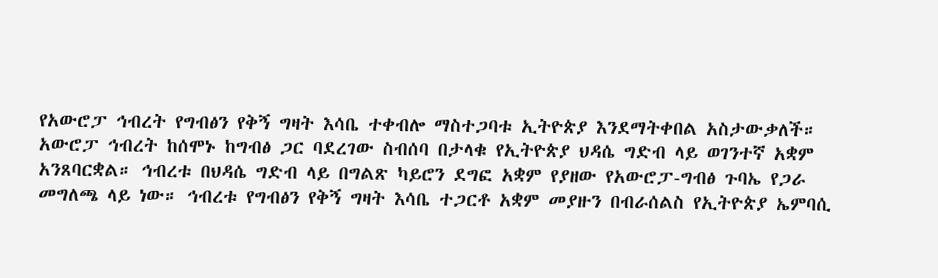የአውሮፓ ኅብረት የግብፅን የቅኝ ግዛት እሳቤ ተቀብሎ ማስተጋባቱ ኢትዮጵያ እንደማትቀበል አስታውቃለች።
አውሮፓ ኅብረት ከሰሞኑ ከግብፅ ጋር ባደረገው ስብሰባ በታላቁ የኢትዮጵያ ህዳሴ ግድብ ላይ ወገንተኛ አቋም አንጸባርቋል። ኅብረቱ በህዳሴ ግድብ ላይ በግልጽ ካይሮን ደግፎ አቋም የያዘው የአውሮፓ-ግብፅ ጉባኤ የጋራ መግለጫ ላይ ነው። ኅብረቱ የግብፅን የቅኝ ግዛት እሳቤ ተጋርቶ አቋም መያዙን በብራሰልስ የኢትዮጵያ ኤምባሲ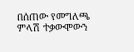በሰጠው የመግለጫ ምላሽ ተቃውሞውን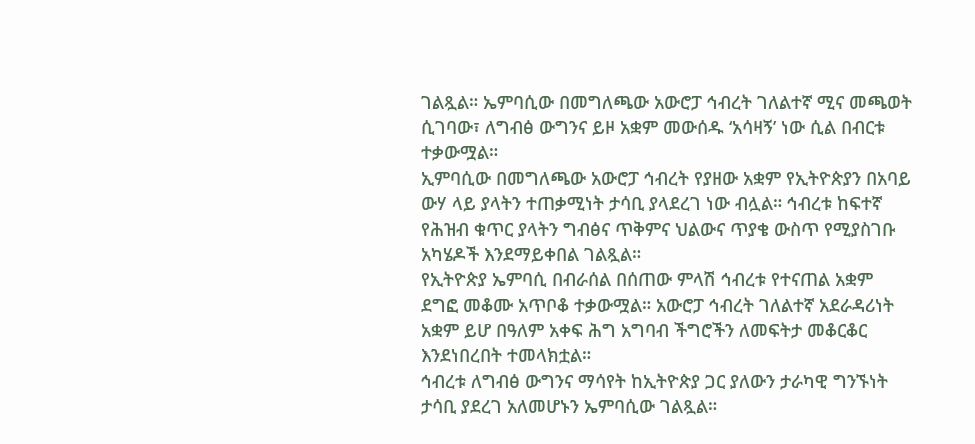ገልጿል። ኤምባሲው በመግለጫው አውሮፓ ኅብረት ገለልተኛ ሚና መጫወት ሲገባው፣ ለግብፅ ውግንና ይዞ አቋም መውሰዱ ‘አሳዛኝ’ ነው ሲል በብርቱ ተቃውሟል።
ኢምባሲው በመግለጫው አውሮፓ ኅብረት የያዘው አቋም የኢትዮጵያን በአባይ ውሃ ላይ ያላትን ተጠቃሚነት ታሳቢ ያላደረገ ነው ብሏል። ኅብረቱ ከፍተኛ የሕዝብ ቁጥር ያላትን ግብፅና ጥቅምና ህልውና ጥያቄ ውስጥ የሚያስገቡ አካሄዶች እንደማይቀበል ገልጿል።
የኢትዮጵያ ኤምባሲ በብራሰል በሰጠው ምላሽ ኅብረቱ የተናጠል አቋም ደግፎ መቆሙ አጥቦቆ ተቃውሟል። አውሮፓ ኅብረት ገለልተኛ አደራዳሪነት አቋም ይሆ በዓለም አቀፍ ሕግ አግባብ ችግሮችን ለመፍትታ መቆርቆር እንደነበረበት ተመላክቷል።
ኅብረቱ ለግብፅ ውግንና ማሳየት ከኢትዮጵያ ጋር ያለውን ታራካዊ ግንኙነት ታሳቢ ያደረገ አለመሆኑን ኤምባሲው ገልጿል።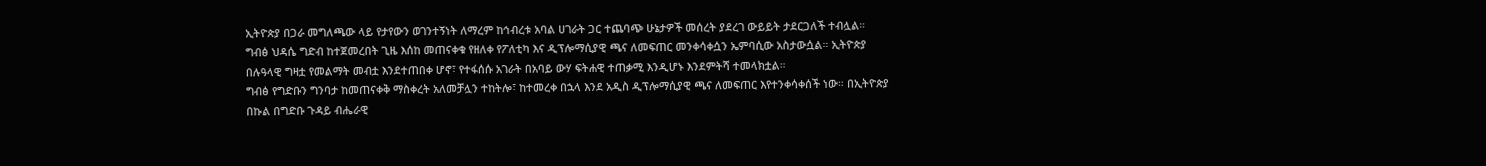ኢትዮጵያ በጋራ መግለጫው ላይ የታየውን ወገንተኝነት ለማረም ከኅብረቱ አባል ሀገራት ጋር ተጨባጭ ሁኔታዎች መሰረት ያደረገ ውይይት ታደርጋለች ተብሏል።
ግብፅ ህዳሴ ግድብ ከተጀመረበት ጊዜ እሰከ መጠናቀቁ የዘለቀ የፖለቲካ እና ዲፕሎማሲያዊ ጫና ለመፍጠር መንቀሳቀሷን ኤምባሲው አስታውሷል። ኢትዮጵያ በሉዓላዊ ግዛቷ የመልማት መብቷ እንደተጠበቀ ሆኖ፣ የተፋሰሱ አገራት በአባይ ውሃ ፍትሐዊ ተጠቃሚ እንዲሆኑ እንደምትሻ ተመላክቷል።
ግብፅ የግድቡን ግንባታ ከመጠናቀቅ ማስቀረት አለመቻሏን ተከትሎ፣ ከተመረቀ በኋላ እንደ አዲስ ዲፕሎማሲያዊ ጫና ለመፍጠር እየተንቀሳቀሰች ነው። በኢትዮጵያ በኩል በግድቡ ጉዳይ ብሔራዊ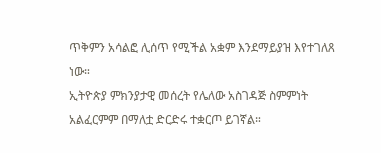ጥቅምን አሳልፎ ሊሰጥ የሚችል አቋም እንደማይያዝ እየተገለጸ ነው።
ኢትዮጵያ ምክንያታዊ መሰረት የሌለው አስገዳጅ ስምምነት አልፈርምም በማለቷ ድርድሩ ተቋርጦ ይገኛል።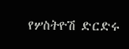የሦስትዮሽ ድርድሩ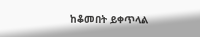ከቆመበት ይቀጥላል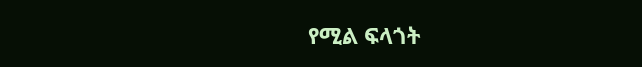የሚል ፍላጎት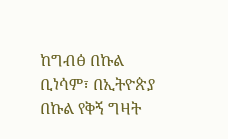ከግብፅ በኩል ቢነሳም፣ በኢትዮጵያ በኩል የቅኝ ግዛት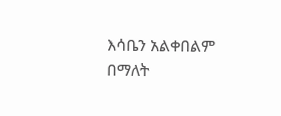እሳቤን አልቀበልም በማለት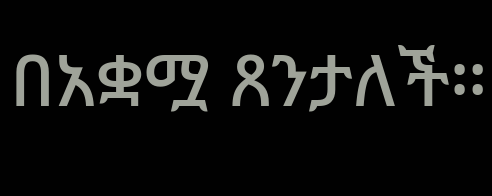በአቋሟ ጸንታለች።